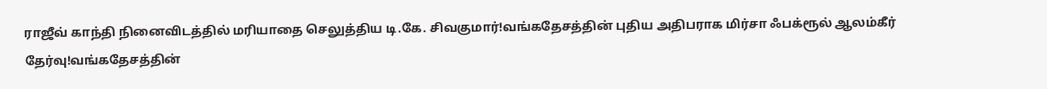ராஜீவ் காந்தி நினைவிடத்தில் மரியாதை செலுத்திய டி.கே. சிவகுமார்!வங்கதேசத்தின் புதிய அதிபராக மிர்சா ஃபக்ரூல் ஆலம்கீர் தேர்வு!வங்கதேசத்தின்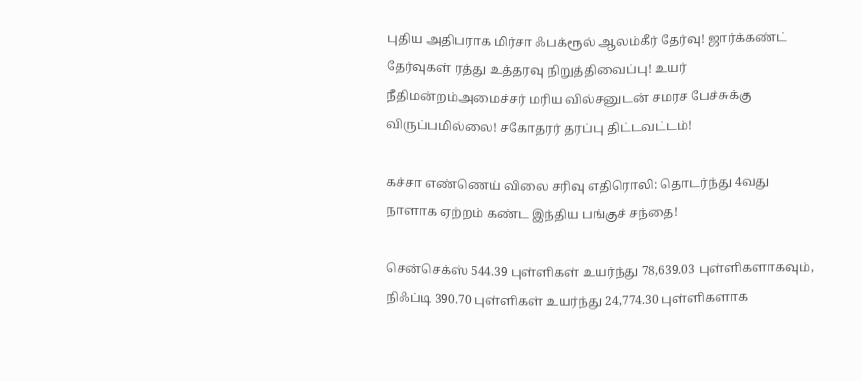புதிய அதிபராக மிர்சா ஃபக்ரூல் ஆலம்கீர் தேர்வு! ஜார்க்கண்ட் தேர்வுகள் ரத்து உத்தரவு நிறுத்திவைப்பு! உயர் நீதிமன்றம்அமைச்சர் மரிய வில்சனுடன் சமரச பேச்சுக்கு விருப்பமில்லை! சகோதரர் தரப்பு திட்டவட்டம்!

கச்சா எண்ணெய் விலை சரிவு எதிரொலி: தொடர்ந்து 4வது நாளாக ஏற்றம் கண்ட இந்திய பங்குச் சந்தை!

சென்செக்ஸ் 544.39 புள்ளிகள் உயர்ந்து 78,639.03 புள்ளிகளாகவும், நிஃப்டி 390.70 புள்ளிகள் உயர்ந்து 24,774.30 புள்ளிகளாக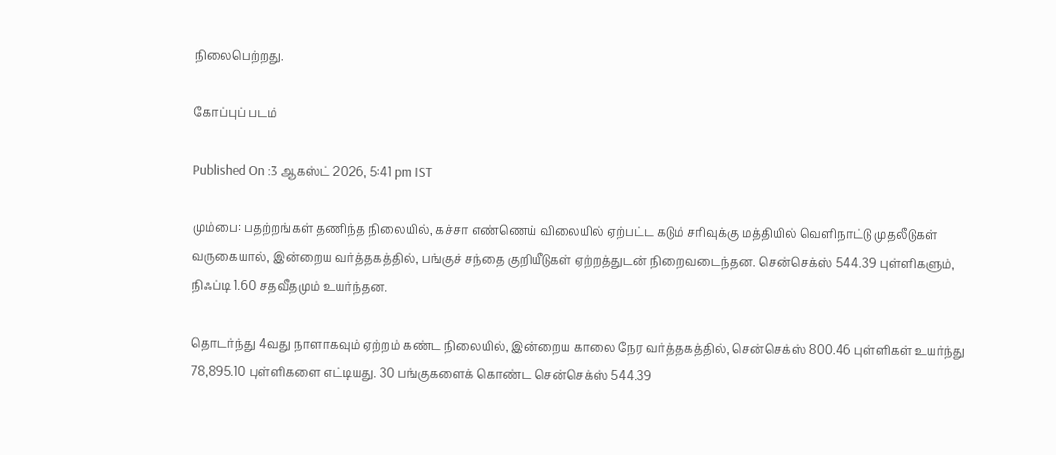நிலைபெற்றது.

கோப்புப் படம்

Published On :3 ஆகஸ்ட் 2026, 5:41 pm IST

மும்பை: பதற்றங்கள் தணிந்த நிலையில், கச்சா எண்ணெய் விலையில் ஏற்பட்ட கடும் சரிவுக்கு மத்தியில் வெளிநாட்டு முதலீடுகள் வருகையால், இன்றைய வர்த்தகத்தில், பங்குச் சந்தை குறியீடுகள் ஏற்றத்துடன் நிறைவடைந்தன. சென்செக்ஸ் 544.39 புள்ளிகளும், நிஃப்டி 1.60 சதவீதமும் உயர்ந்தன.

தொடர்ந்து 4வது நாளாகவும் ஏற்றம் கண்ட நிலையில், இன்றைய காலை நேர வர்த்தகத்தில், சென்செக்ஸ் 800.46 புள்ளிகள் உயர்ந்து 78,895.10 புள்ளிகளை எட்டியது. 30 பங்குகளைக் கொண்ட சென்செக்ஸ் 544.39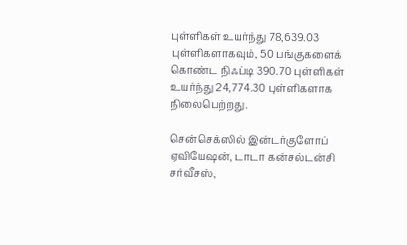புள்ளிகள் உயர்ந்து 78,639.03 புள்ளிகளாகவும், 50 பங்குகளைக் கொண்ட நிஃப்டி 390.70 புள்ளிகள் உயர்ந்து 24,774.30 புள்ளிகளாக நிலைபெற்றது.

சென்செக்ஸில் இன்டர்குளோப் ஏவியேஷன், டாடா கன்சல்டன்சி சர்வீசஸ்,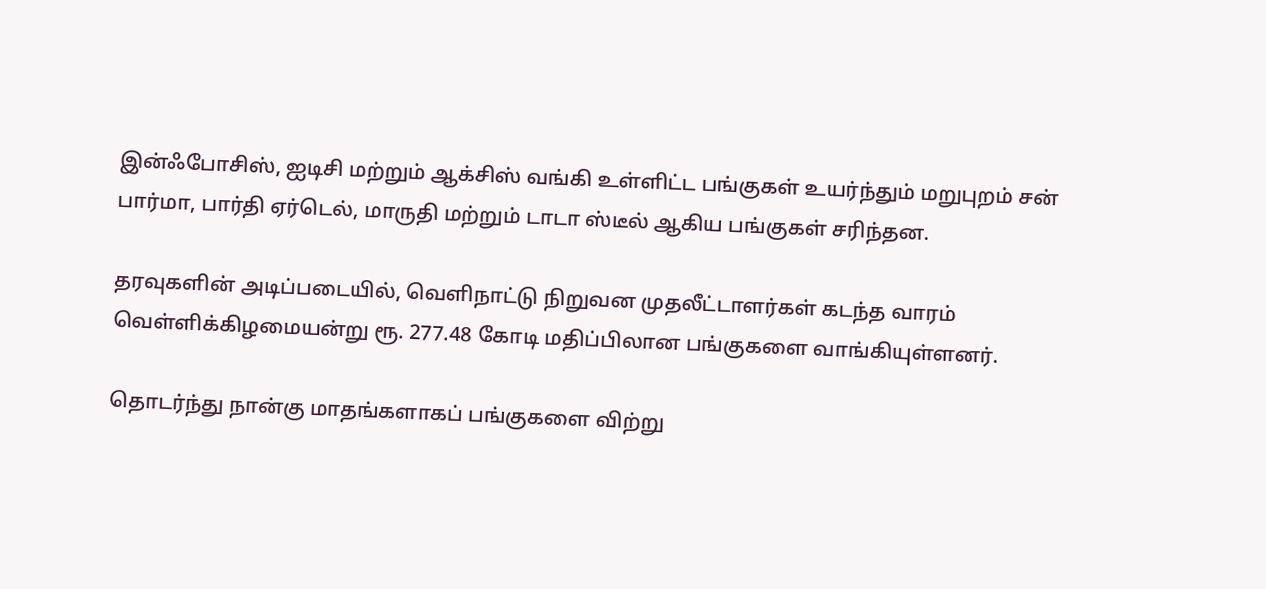இன்ஃபோசிஸ், ஐடிசி மற்றும் ஆக்சிஸ் வங்கி உள்ளிட்ட பங்குகள் உயர்ந்தும் மறுபுறம் சன் பார்மா, பார்தி ஏர்டெல், மாருதி மற்றும் டாடா ஸ்டீல் ஆகிய பங்குகள் சரிந்தன.

தரவுகளின் அடிப்படையில், வெளிநாட்டு நிறுவன முதலீட்டாளர்கள் கடந்த வாரம் வெள்ளிக்கிழமையன்று ரூ. 277.48 கோடி மதிப்பிலான பங்குகளை வாங்கியுள்ளனர்.

தொடர்ந்து நான்கு மாதங்களாகப் பங்குகளை விற்று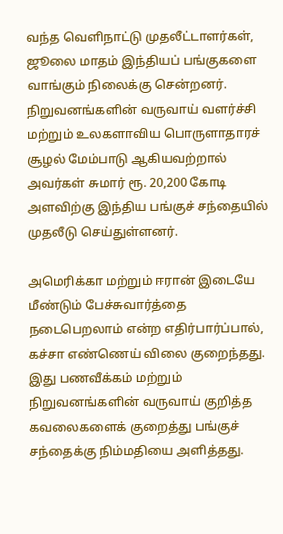வந்த வெளிநாட்டு முதலீட்டாளர்கள், ஜூலை மாதம் இந்தியப் பங்குகளை வாங்கும் நிலைக்கு சென்றனர். நிறுவனங்களின் வருவாய் வளர்ச்சி மற்றும் உலகளாவிய பொருளாதாரச் சூழல் மேம்பாடு ஆகியவற்றால் அவர்கள் சுமார் ரூ. 20,200 கோடி அளவிற்கு இந்திய பங்குச் சந்தையில் முதலீடு செய்துள்ளனர்.

அமெரிக்கா மற்றும் ஈரான் இடையே மீண்டும் பேச்சுவார்த்தை நடைபெறலாம் என்ற எதிர்பார்ப்பால், கச்சா எண்ணெய் விலை குறைந்தது. இது பணவீக்கம் மற்றும் நிறுவனங்களின் வருவாய் குறித்த கவலைகளைக் குறைத்து பங்குச் சந்தைக்கு நிம்மதியை அளித்தது.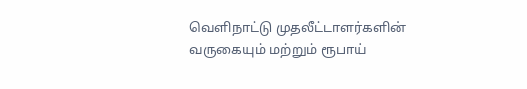வெளிநாட்டு முதலீட்டாளர்களின் வருகையும் மற்றும் ரூபாய்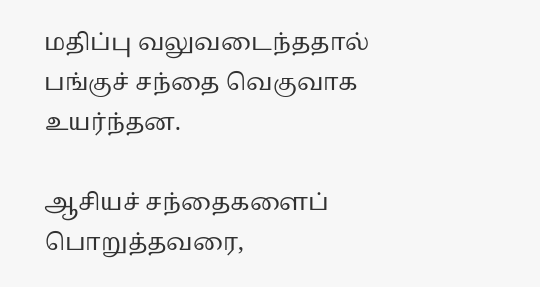மதிப்பு வலுவடைந்ததால் பங்குச் சந்தை வெகுவாக உயர்ந்தன.

ஆசியச் சந்தைகளைப் பொறுத்தவரை,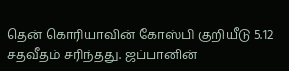தென் கொரியாவின் கோஸ்பி குறியீடு 5.12 சதவீதம் சரிந்தது. ஜப்பானின்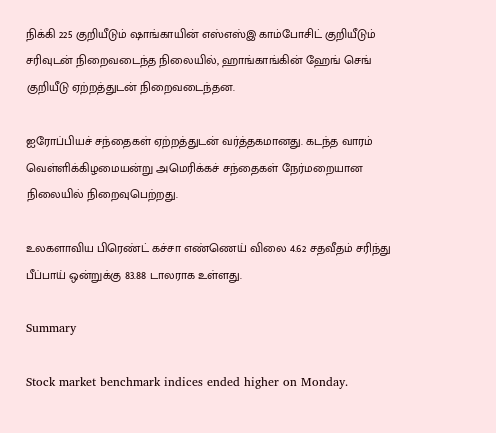நிக்கி 225 குறியீடும் ஷாங்காயின் எஸ்எஸ்இ காம்போசிட் குறியீடும் சரிவுடன் நிறைவடைந்த நிலையில், ஹாங்காங்கின் ஹேங் செங் குறியீடு ஏற்றத்துடன் நிறைவடைந்தன.

ஐரோப்பியச் சந்தைகள் ஏற்றத்துடன் வர்த்தகமானது. கடந்த வாரம் வெள்ளிக்கிழமையன்று அமெரிக்கச் சந்தைகள் நேர்மறையான நிலையில் நிறைவுபெற்றது.

உலகளாவிய பிரெண்ட் கச்சா எண்ணெய் விலை 4.62 சதவீதம் சரிந்து பீப்பாய் ஒன்றுக்கு 83.88 டாலராக உள்ளது.

Summary

Stock market benchmark indices ended higher on Monday.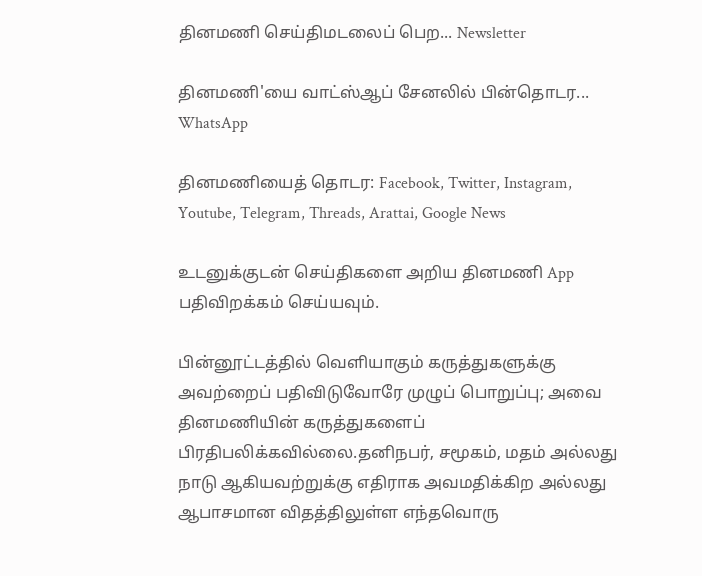தினமணி செய்திமடலைப் பெற... Newsletter

தினமணி'யை வாட்ஸ்ஆப் சேனலில் பின்தொடர... WhatsApp

தினமணியைத் தொடர: Facebook, Twitter, Instagram, Youtube, Telegram, Threads, Arattai, Google News

உடனுக்குடன் செய்திகளை அறிய தினமணி App பதிவிறக்கம் செய்யவும்.

பின்னூட்டத்தில் வெளியாகும் கருத்துகளுக்கு அவற்றைப் பதிவிடுவோரே முழுப் பொறுப்பு; அவை தினமணியின் கருத்துகளைப் பிரதிபலிக்கவில்லை.தனிநபர், சமூகம், மதம் அல்லது நாடு ஆகியவற்றுக்கு எதிராக அவமதிக்கிற அல்லது ஆபாசமான விதத்திலுள்ள எந்தவொரு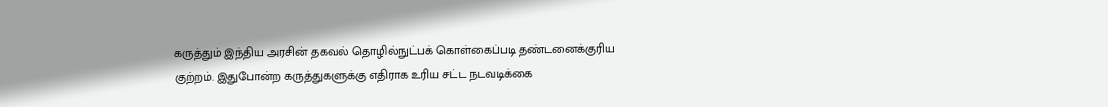கருத்தும் இந்திய அரசின் தகவல் தொழில்நுட்பக் கொள்கைப்படி தண்டனைக்குரிய குற்றம். இதுபோன்ற கருத்துகளுக்கு எதிராக உரிய சட்ட நடவடிக்கை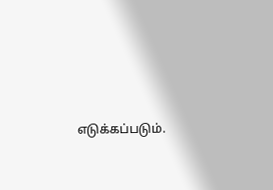எடுக்கப்படும்.